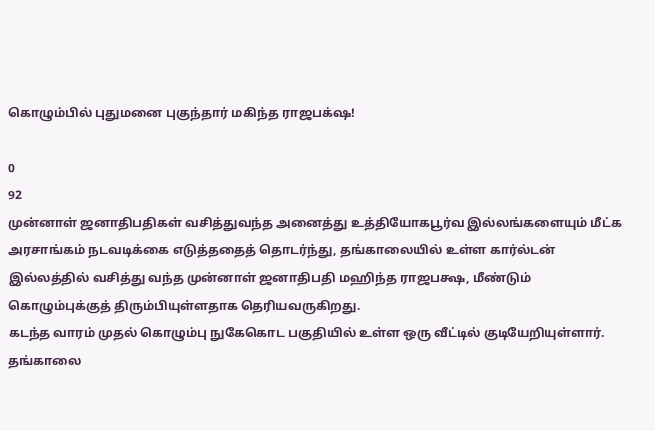கொழும்பில் புதுமனை புகுந்தார் மகிந்த ராஜபக்‌ஷ!

0
92
முன்னாள் ஜனாதிபதிகள் வசித்துவந்த அனைத்து உத்தியோகபூர்வ இல்லங்களையும் மீட்க அரசாங்கம் நடவடிக்கை எடுத்ததைத் தொடர்ந்து, தங்காலையில் உள்ள கார்ல்டன் இல்லத்தில் வசித்து வந்த முன்னாள் ஜனாதிபதி மஹிந்த ராஜபக்ஷ, மீண்டும் கொழும்புக்குத் திரும்பியுள்ளதாக தெரியவருகிறது.
கடந்த வாரம் முதல் கொழும்பு நுகேகொட பகுதியில் உள்ள ஒரு வீட்டில் குடியேறியுள்ளார்.
தங்காலை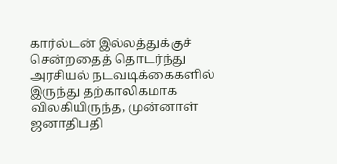கார்ல்டன் இல்லத்துக்குச் சென்றதைத் தொடர்ந்து அரசியல் நடவடிக்கைகளில் இருந்து தற்காலிகமாக விலகியிருந்த, முன்னாள் ஜனாதிபதி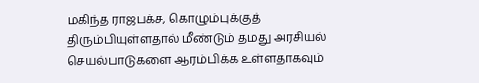மகிந்த ராஜபக்ச, கொழும்புக்குத் திரும்பியுள்ளதால் மீண்டும் தமது அரசியல் செயல்பாடுகளை ஆரம்பிக்க உள்ளதாகவும்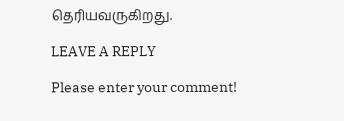தெரியவருகிறது.

LEAVE A REPLY

Please enter your comment!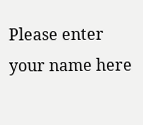Please enter your name here